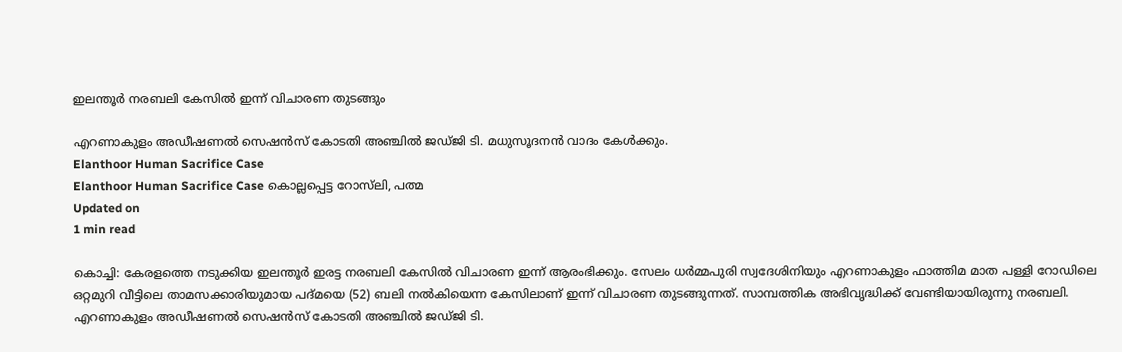ഇലന്തൂര്‍ നരബലി കേസില്‍ ഇന്ന് വിചാരണ തുടങ്ങും

എറണാകുളം അഡീഷണല്‍ സെഷന്‍സ് കോടതി അഞ്ചില്‍ ജഡ്ജി ടി. മധുസൂദനന്‍ വാദം കേള്‍ക്കും.
Elanthoor Human Sacrifice Case
Elanthoor Human Sacrifice Case കൊല്ലപ്പെട്ട റോസ്‌ലി, പത്മ
Updated on
1 min read

കൊച്ചി: കേരളത്തെ നടുക്കിയ ഇലന്തൂര്‍ ഇരട്ട നരബലി കേസില്‍ വിചാരണ ഇന്ന് ആരംഭിക്കും. സേലം ധര്‍മ്മപുരി സ്വദേശിനിയും എറണാകുളം ഫാത്തിമ മാത പള്ളി റോഡിലെ ഒറ്റമുറി വീട്ടിലെ താമസക്കാരിയുമായ പദ്മയെ (52) ബലി നല്‍കിയെന്ന കേസിലാണ് ഇന്ന് വിചാരണ തുടങ്ങുന്നത്. സാമ്പത്തിക അഭിവൃദ്ധിക്ക് വേണ്ടിയായിരുന്നു നരബലി. എറണാകുളം അഡീഷണല്‍ സെഷന്‍സ് കോടതി അഞ്ചില്‍ ജഡ്ജി ടി.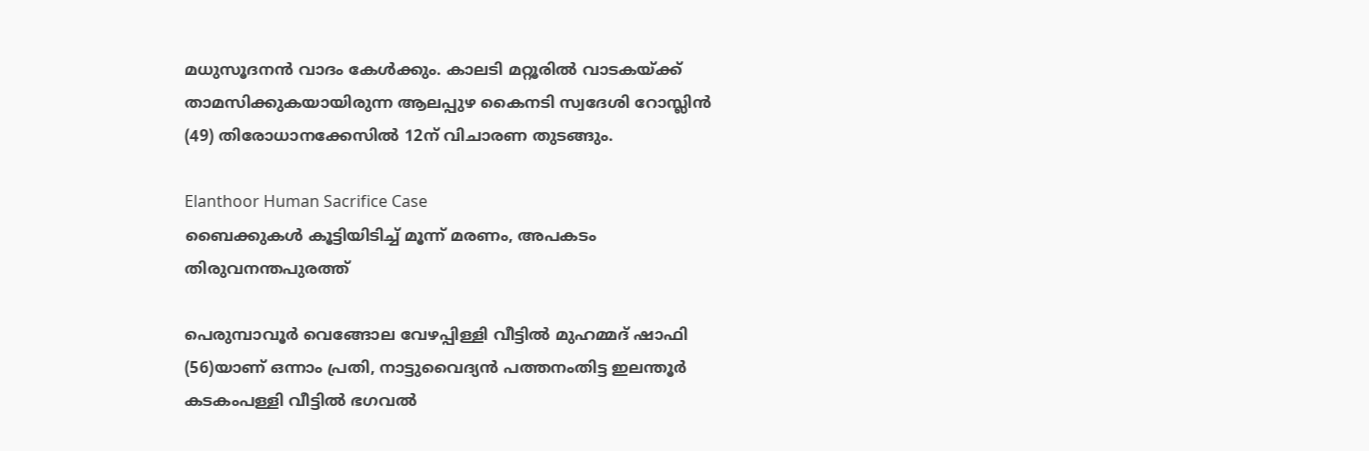മധുസൂദനന്‍ വാദം കേള്‍ക്കും. കാലടി മറ്റൂരില്‍ വാടകയ്ക്ക് താമസിക്കുകയായിരുന്ന ആലപ്പുഴ കൈനടി സ്വദേശി റോസ്ലിന്‍ (49) തിരോധാനക്കേസില്‍ 12ന് വിചാരണ തുടങ്ങും.

Elanthoor Human Sacrifice Case
ബൈക്കുകള്‍ കൂട്ടിയിടിച്ച് മൂന്ന് മരണം, അപകടം തിരുവനന്തപുരത്ത്

പെരുമ്പാവൂര്‍ വെങ്ങോല വേഴപ്പിള്ളി വീട്ടില്‍ മുഹമ്മദ് ഷാഫി (56)യാണ് ഒന്നാം പ്രതി, നാട്ടുവൈദ്യന്‍ പത്തനംതിട്ട ഇലന്തൂര്‍ കടകംപള്ളി വീട്ടില്‍ ഭഗവല്‍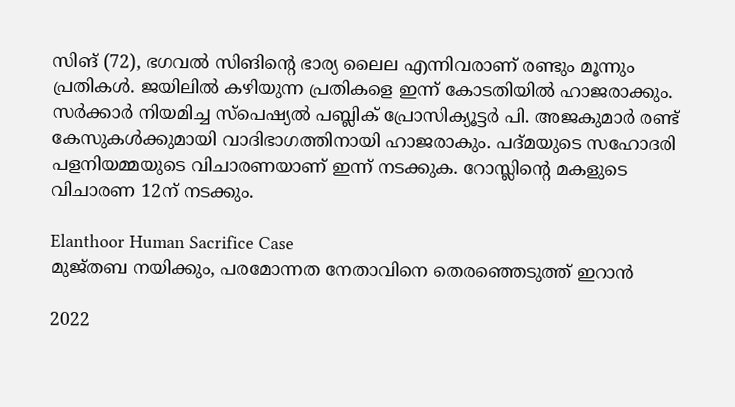സിങ് (72), ഭഗവല്‍ സിങിന്റെ ഭാര്യ ലൈല എന്നിവരാണ് രണ്ടും മൂന്നും പ്രതികള്‍. ജയിലില്‍ കഴിയുന്ന പ്രതികളെ ഇന്ന് കോടതിയില്‍ ഹാജരാക്കും. സര്‍ക്കാര്‍ നിയമിച്ച സ്‌പെഷ്യല്‍ പബ്ലിക് പ്രോസിക്യൂട്ടര്‍ പി. അജകുമാര്‍ രണ്ട് കേസുകള്‍ക്കുമായി വാദിഭാഗത്തിനായി ഹാജരാകും. പദ്മയുടെ സഹോദരി പളനിയമ്മയുടെ വിചാരണയാണ് ഇന്ന് നടക്കുക. റോസ്ലിന്റെ മകളുടെ വിചാരണ 12ന് നടക്കും.

Elanthoor Human Sacrifice Case
മുജ്തബ നയിക്കും, പരമോന്നത നേതാവിനെ തെരഞ്ഞെടുത്ത് ഇറാന്‍

2022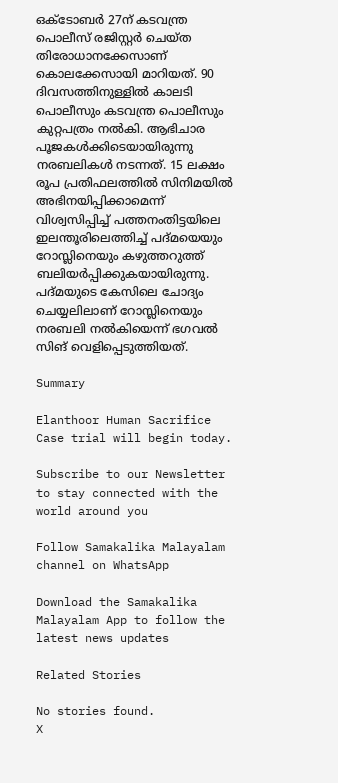ഒക്ടോബര്‍ 27ന് കടവന്ത്ര പൊലീസ് രജിസ്റ്റര്‍ ചെയ്ത തിരോധാനക്കേസാണ് കൊലക്കേസായി മാറിയത്. 90 ദിവസത്തിനുള്ളില്‍ കാലടി പൊലീസും കടവന്ത്ര പൊലീസും കുറ്റപത്രം നല്‍കി. ആഭിചാര പൂജകള്‍ക്കിടെയായിരുന്നു നരബലികള്‍ നടന്നത്. 15 ലക്ഷം രൂപ പ്രതിഫലത്തില്‍ സിനിമയില്‍ അഭിനയിപ്പിക്കാമെന്ന് വിശ്വസിപ്പിച്ച് പത്തനംതിട്ടയിലെ ഇലന്തൂരിലെത്തിച്ച് പദ്മയെയും റോസ്ലിനെയും കഴുത്തറുത്ത് ബലിയര്‍പ്പിക്കുകയായിരുന്നു. പദ്മയുടെ കേസിലെ ചോദ്യം ചെയ്യലിലാണ് റോസ്ലിനെയും നരബലി നല്‍കിയെന്ന് ഭഗവല്‍ സിങ് വെളിപ്പെടുത്തിയത്.

Summary

Elanthoor Human Sacrifice Case trial will begin today.

Subscribe to our Newsletter to stay connected with the world around you

Follow Samakalika Malayalam channel on WhatsApp

Download the Samakalika Malayalam App to follow the latest news updates

Related Stories

No stories found.
X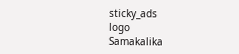sticky_ads
logo
Samakalika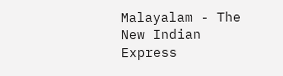Malayalam - The New Indian Express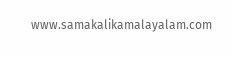www.samakalikamalayalam.com